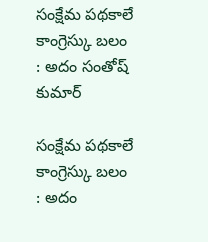సంక్షేమ పథకాలే కాంగ్రెస్కు బలం : అదం సంతోష్‌‌‌‌ కుమార్‌‌‌‌

సంక్షేమ పథకాలే కాంగ్రెస్కు బలం : అదం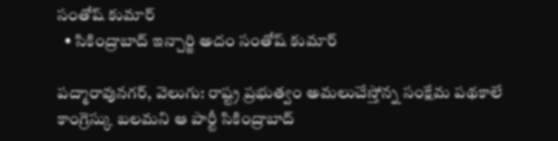సంతోష్‌‌‌‌ కుమార్‌‌‌‌
  • సికింద్రాబాద్ ఇన్చార్జి అదం సంతోష్‌‌‌‌ కుమార్‌‌‌‌

పద్మారావునగర్‌‌‌‌, వెలుగు: రాష్ట్ర ప్రభుత్వం అమలుచేస్తోన్న సంక్షేమ పథకాలే కాంగ్రెస్కు బలమని ఆ పార్టీ సికింద్రాబాద్‌‌‌‌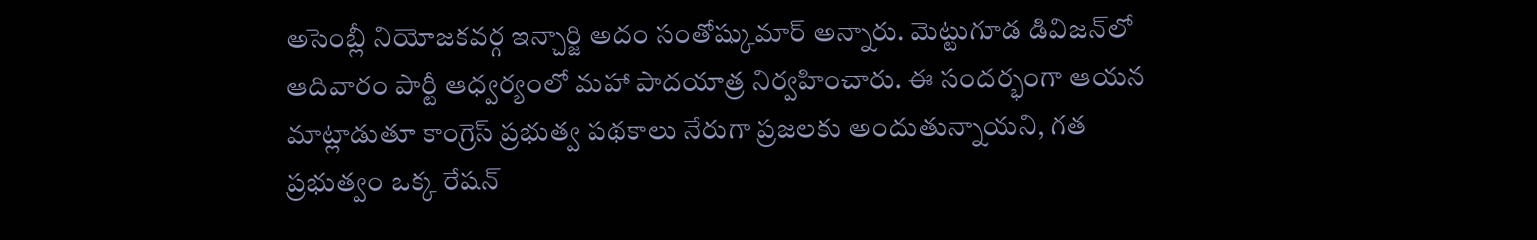అసెంబ్లీ నియోజకవర్గ ఇన్చార్జి అదం సంతోష్కుమార్ అన్నారు. మెట్టుగూడ డివిజన్‌‌‌‌లో ఆదివారం పార్టీ ఆధ్వర్యంలో మహా పాదయాత్ర నిర్వహించారు. ఈ సందర్భంగా ఆయన మాట్లాడుతూ కాంగ్రెస్‌‌‌‌ ప్రభుత్వ పథకాలు నేరుగా ప్రజలకు అందుతున్నాయని, గత ప్రభుత్వం ఒక్క రేషన్‌‌‌‌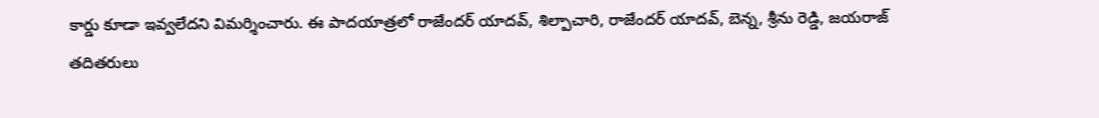కార్డు కూడా ఇవ్వలేదని విమర్శించారు. ఈ పాదయాత్రలో రాజేందర్‌‌‌‌ యాదవ్‌‌‌‌, శిల్పాచారి, రాజేందర్‌‌‌‌ యాదవ్‌‌‌‌, బెన్న, శ్రీను రెడ్డి, జయరాజ్‌‌‌‌ తదితరులు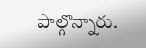పాల్గొన్నారు.